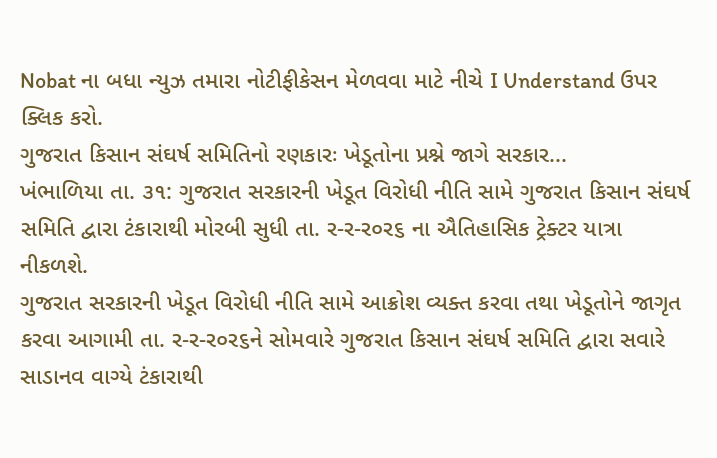Nobat ના બધા ન્યુઝ તમારા નોટીફીકેસન મેળવવા માટે નીચે I Understand ઉપર ક્લિક કરો.
ગુજરાત કિસાન સંઘર્ષ સમિતિનો રણકારઃ ખેડૂતોના પ્રશ્ને જાગે સરકાર...
ખંભાળિયા તા. ૩૧: ગુજરાત સરકારની ખેડૂત વિરોધી નીતિ સામે ગુજરાત કિસાન સંઘર્ષ સમિતિ દ્વારા ટંકારાથી મોરબી સુધી તા. ર-ર-ર૦ર૬ ના ઐતિહાસિક ટ્રેક્ટર યાત્રા નીકળશે.
ગુજરાત સરકારની ખેડૂત વિરોધી નીતિ સામે આક્રોશ વ્યક્ત કરવા તથા ખેડૂતોને જાગૃત કરવા આગામી તા. ર-ર-ર૦ર૬ને સોમવારે ગુજરાત કિસાન સંઘર્ષ સમિતિ દ્વારા સવારે સાડાનવ વાગ્યે ટંકારાથી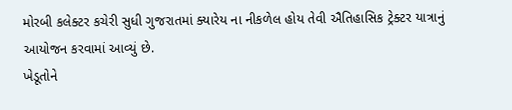મોરબી કલેક્ટર કચેરી સુધી ગુજરાતમાં ક્યારેય ના નીકળેલ હોય તેવી ઐતિહાસિક ટ્રેક્ટર યાત્રાનું આયોજન કરવામાં આવ્યું છે.
ખેડૂતોને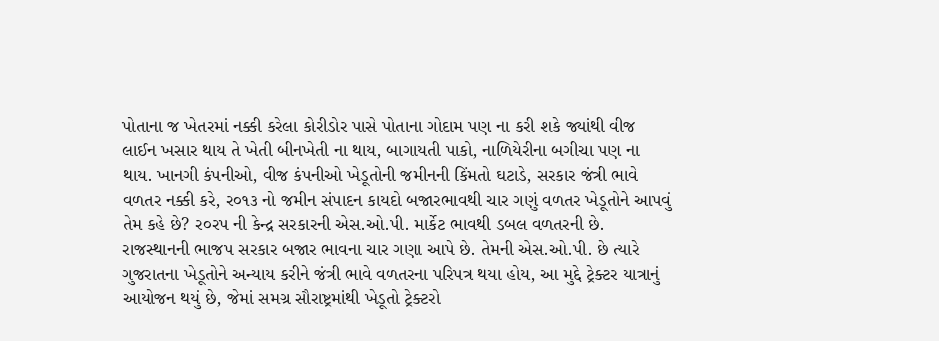પોતાના જ ખેતરમાં નક્કી કરેલા કોરીડોર પાસે પોતાના ગોદામ પણ ના કરી શકે જ્યાંથી વીજ લાઈન ખસાર થાય તે ખેતી બીનખેતી ના થાય, બાગાયતી પાકો, નાળિયેરીના બગીચા પણ ના થાય. ખાનગી કંપનીઓ, વીજ કંપનીઓ ખેડૂતોની જમીનની કિંમતો ઘટાડે, સરકાર જંત્રી ભાવે વળતર નક્કી કરે, ર૦૧૩ નો જમીન સંપાદન કાયદો બજારભાવથી ચાર ગણું વળતર ખેડૂતોને આપવું તેમ કહે છે? ર૦રપ ની કેન્દ્ર સરકારની એસ.ઓ.પી. માર્કેટ ભાવથી ડબલ વળતરની છે. રાજસ્થાનની ભાજપ સરકાર બજાર ભાવના ચાર ગણા આપે છે. તેમની એસ.ઓ.પી. છે ત્યારે ગુજરાતના ખેડૂતોને અન્યાય કરીને જંત્રી ભાવે વળતરના પરિપત્ર થયા હોય, આ મુદ્દે ટ્રેક્ટર યાત્રાનું આયોજન થયું છે, જેમાં સમગ્ર સૌરાષ્ટ્રમાંથી ખેડૂતો ટ્રેક્ટરો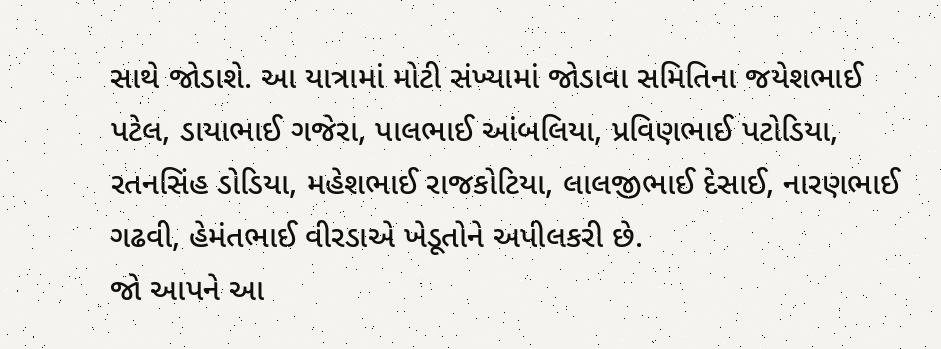સાથે જોડાશે. આ યાત્રામાં મોટી સંખ્યામાં જોડાવા સમિતિના જયેશભાઈ પટેલ, ડાયાભાઈ ગજેરા, પાલભાઈ આંબલિયા, પ્રવિણભાઈ પટોડિયા, રતનસિંહ ડોડિયા, મહેશભાઈ રાજકોટિયા, લાલજીભાઈ દેસાઈ, નારણભાઈ ગઢવી, હેમંતભાઈ વીરડાએ ખેડૂતોને અપીલકરી છે.
જો આપને આ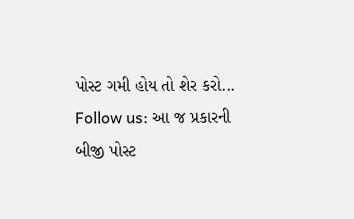પોસ્ટ ગમી હોય તો શેર કરો...
Follow us: આ જ પ્રકારની બીજી પોસ્ટ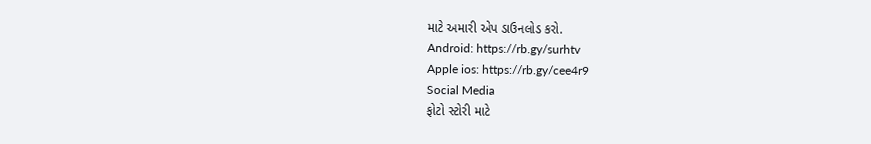માટે અમારી એપ ડાઉનલોડ કરો.
Android: https://rb.gy/surhtv
Apple ios: https://rb.gy/cee4r9
Social Media
ફોટો સ્ટોરી માટે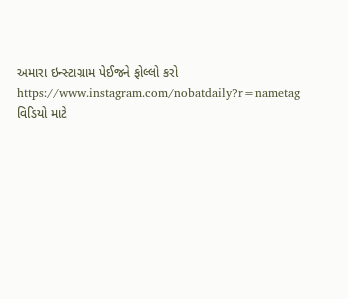અમારા ઇન્સ્ટાગ્રામ પેઈજને ફોલ્લો કરો
https://www.instagram.com/nobatdaily?r=nametag
વિડિયો માટે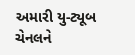અમારી યુ-ટ્યૂબ ચેનલને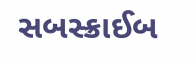સબસ્ક્રાઈબ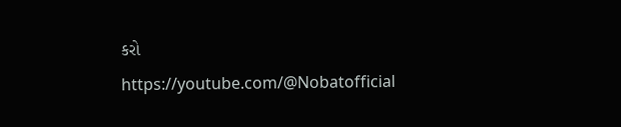કરો
https://youtube.com/@Nobatofficial